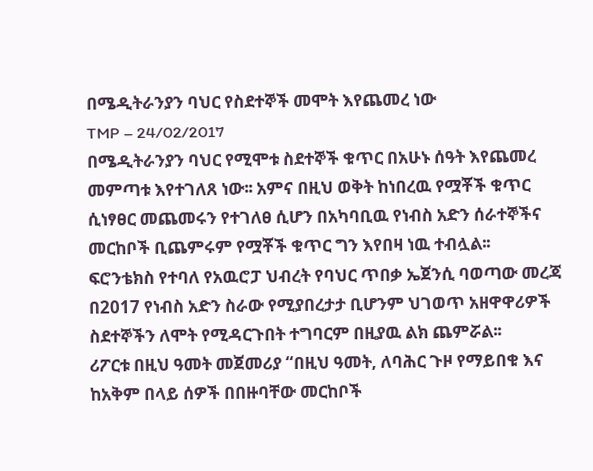በሜዲትራንያን ባህር የስደተኞች መሞት እየጨመረ ነው
TMP – 24/02/2017
በሜዲትራንያን ባህር የሚሞቱ ስደተኞች ቁጥር በአሁኑ ሰዓት እየጨመረ መምጣቱ እየተገለጸ ነው፡፡ አምና በዚህ ወቅት ከነበረዉ የሟቾች ቁጥር ሲነፃፀር መጨመሩን የተገለፀ ሲሆን በአካባቢዉ የነብስ አድን ሰራተኞችና መርከቦች ቢጨምሩም የሟቾች ቁጥር ግን እየበዛ ነዉ ተብሏል፡፡
ፍሮንቴክስ የተባለ የአዉሮፓ ህብረት የባህር ጥበቃ ኤጀንሲ ባወጣው መረጃ በ2017 የነብስ አድን ስራው የሚያበረታታ ቢሆንም ህገወጥ አዘዋዋሪዎች ስደተኞችን ለሞት የሚዳርጉበት ተግባርም በዚያዉ ልክ ጨምሯል፡፡
ሪፖርቱ በዚህ ዓመት መጀመሪያ “በዚህ ዓመት, ለባሕር ጉዞ የማይበቁ እና ከአቅም በላይ ሰዎች በበዙባቸው መርከቦች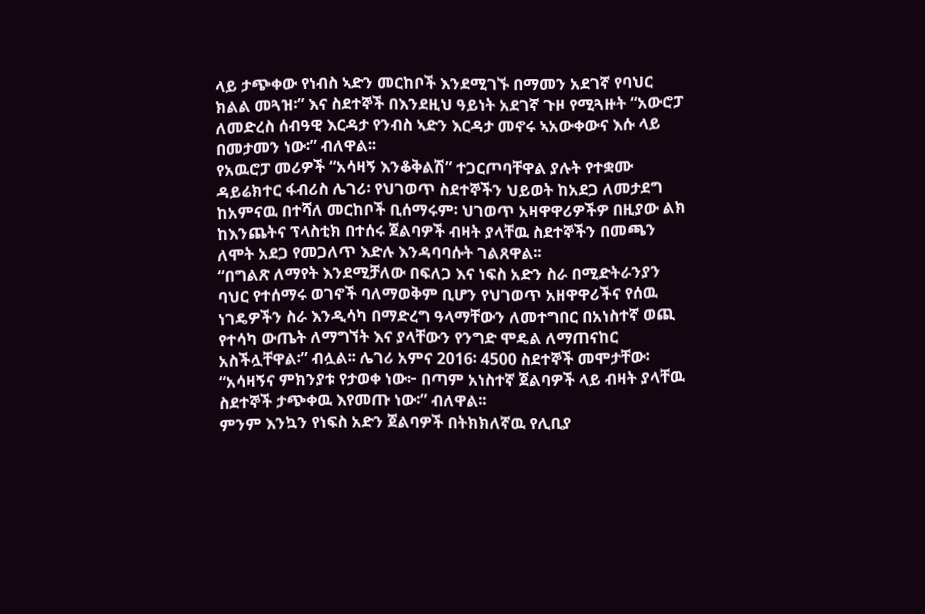ላይ ታጭቀው የነብስ ኣድን መርከቦች እንደሚገኙ በማመን አደገኛ የባህር ክልል መጓዝ፡” እና ስደተኞች በእንደዚህ ዓይነት አደገኛ ጉዞ የሚጓዙት “አውሮፓ ለመድረስ ሰብዓዊ እርዳታ የንብስ ኣድን እርዳታ መኖሩ ኣአውቀውና እሱ ላይ በመታመን ነው፡” ብለዋል፡፡
የአዉሮፓ መሪዎች “አሳዛኝ እንቆቅልሽ” ተጋርጦባቸዋል ያሉት የተቋሙ ዳይሬክተር ፋብሪስ ሌገሪ፡ የህገወጥ ስደተኞችን ህይወት ከአደጋ ለመታደግ ከአምናዉ በተሻለ መርከቦች ቢሰማሩም፡ ህገወጥ አዛዋዋሪዎችዎ በዚያው ልክ ከእንጨትና ፕላስቲክ በተሰሩ ጀልባዎች ብዛት ያላቸዉ ስደተኞችን በመጫን ለሞት አደጋ የመጋለጥ እድሉ እንዳባባሱት ገልጸዋል፡፡
“በግልጽ ለማየት እንደሚቻለው በፍለጋ እና ነፍስ አድን ስራ በሚድትራንያን ባህር የተሰማሩ ወገኖች ባለማወቅም ቢሆን የህገወጥ አዘዋዋሪችና የሰዉ ነገዴዎችን ስራ እንዲሳካ በማድረግ ዓላማቸውን ለመተግበር በአነስተኛ ወጪ የተሳካ ውጤት ለማግኘት እና ያላቸውን የንግድ ሞዴል ለማጠናከር አስችሏቸዋል፡” ብሏል፡፡ ሌገሪ አምና 2016፡ 4500 ስደተኞች መሞታቸው፡ “አሳዛኝና ምክንያቱ የታወቀ ነው፦ በጣም አነስተኛ ጀልባዎች ላይ ብዛት ያላቸዉ ስደተኞች ታጭቀዉ እየመጡ ነው፡” ብለዋል፡፡
ምንም እንኳን የነፍስ አድን ጀልባዎች በትክክለኛዉ የሊቢያ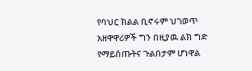የባህር ክልል ቢኖሩም ህገወጥ አዘዋዋሪዎች ግን በዚያዉ ልክ ግድ የማይሰጡትና ጉልበታም ሆነዋል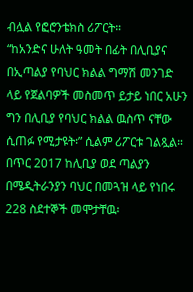ብሏል የፎሮንቴክስ ሪፖርት።
“ከአንድና ሁለት ዓመት በፊት በሊቢያና በኢጣልያ የባህር ክልል ግማሽ መንገድ ላይ የጀልባዎች መስመጥ ይታይ ነበር አሁን ግን በሊቢያ የባህር ክልል ዉስጥ ናቸው ሲጠፉ የሚታዩት፡” ሲልም ሪፖርቱ ገልጿል።
በጥር 2017 ከሊቢያ ወደ ጣልያን በሜዲትራንያን ባህር በመጓዝ ላይ የነበሩ 228 ስደተኞች መሞታቸዉ፡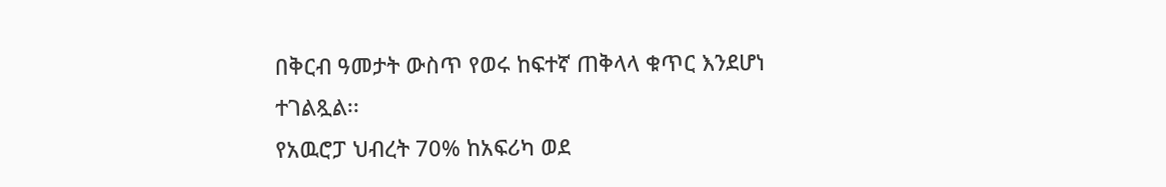በቅርብ ዓመታት ውስጥ የወሩ ከፍተኛ ጠቅላላ ቁጥር እንደሆነ ተገልጿል፡፡
የአዉሮፓ ህብረት 70% ከአፍሪካ ወደ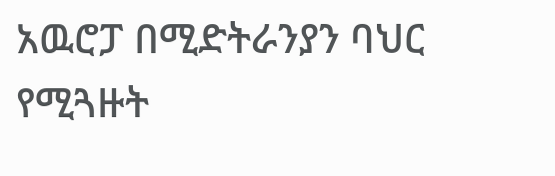አዉሮፓ በሚድትራንያን ባህር የሚጓዙት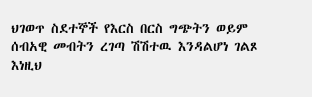ህገወጥ ስደተኞች የእርስ በርስ ግጭትን ወይም ሰብአዊ መብትን ረገጣ ሽሽተዉ እንዳልሆነ ገልጾ እነዚህ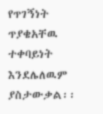የጥገኝነት ጥያቄአቸዉ ተቀባይነት እንደሌለዉም ያስታውቃል፡፡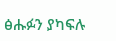ፅሑፉን ያካፍሉ